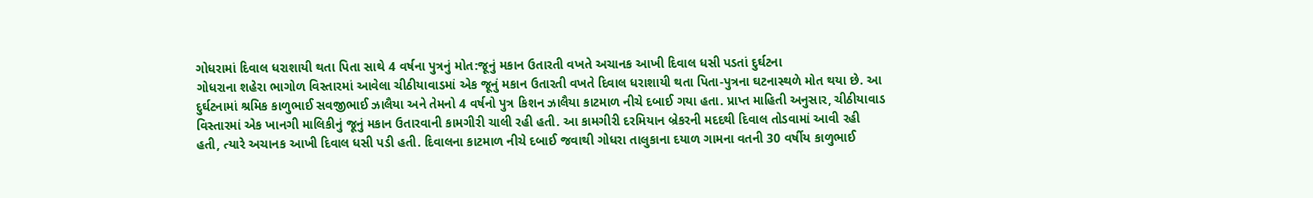ગોધરામાં દિવાલ ધરાશાયી થતા પિતા સાથે 4 વર્ષના પુત્રનું મોત:જૂનું મકાન ઉતારતી વખતે અચાનક આખી દિવાલ ધસી પડતાં દુર્ઘટના
ગોધરાના શહેરા ભાગોળ વિસ્તારમાં આવેલા ચીઠીયાવાડમાં એક જૂનું મકાન ઉતારતી વખતે દિવાલ ધરાશાયી થતા પિતા-પુત્રના ઘટનાસ્થળે મોત થયા છે. આ દુર્ઘટનામાં શ્રમિક કાળુભાઈ સવજીભાઈ ઝાલૈયા અને તેમનો 4 વર્ષનો પુત્ર કિશન ઝાલૈયા કાટમાળ નીચે દબાઈ ગયા હતા. પ્રાપ્ત માહિતી અનુસાર, ચીઠીયાવાડ વિસ્તારમાં એક ખાનગી માલિકીનું જૂનું મકાન ઉતારવાની કામગીરી ચાલી રહી હતી. આ કામગીરી દરમિયાન બ્રેકરની મદદથી દિવાલ તોડવામાં આવી રહી હતી, ત્યારે અચાનક આખી દિવાલ ધસી પડી હતી. દિવાલના કાટમાળ નીચે દબાઈ જવાથી ગોધરા તાલુકાના દયાળ ગામના વતની 30 વર્ષીય કાળુભાઈ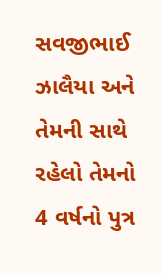સવજીભાઈ ઝાલૈયા અને તેમની સાથે રહેલો તેમનો 4 વર્ષનો પુત્ર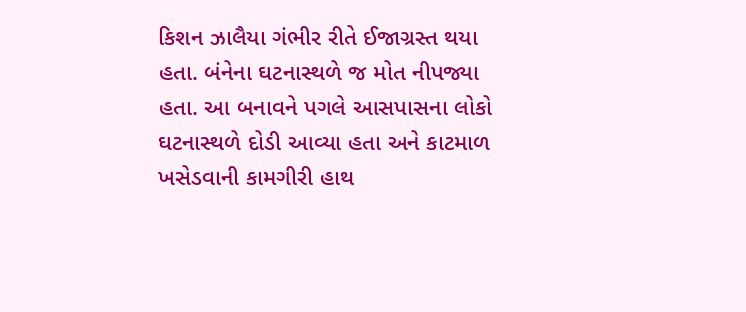કિશન ઝાલૈયા ગંભીર રીતે ઈજાગ્રસ્ત થયા હતા. બંનેના ઘટનાસ્થળે જ મોત નીપજ્યા હતા. આ બનાવને પગલે આસપાસના લોકો ઘટનાસ્થળે દોડી આવ્યા હતા અને કાટમાળ ખસેડવાની કામગીરી હાથ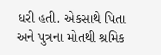ધરી હતી. એકસાથે પિતા અને પુત્રના મોતથી શ્રમિક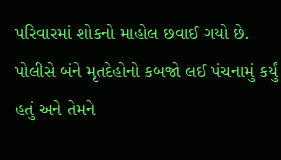પરિવારમાં શોકનો માહોલ છવાઈ ગયો છે. પોલીસે બંને મૃતદેહોનો કબજો લઈ પંચનામું કર્યું હતું અને તેમને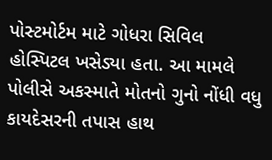પોસ્ટમોર્ટમ માટે ગોધરા સિવિલ હોસ્પિટલ ખસેડ્યા હતા. આ મામલે પોલીસે અકસ્માતે મોતનો ગુનો નોંધી વધુ કાયદેસરની તપાસ હાથ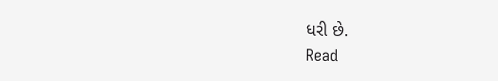ધરી છે.
Read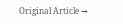Original Article →